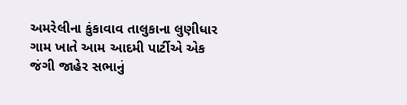અમરેલીના કુંકાવાવ તાલુકાના લુણીધાર ગામ ખાતે આમ આદમી પાર્ટીએ એક જંગી જાહેર સભાનું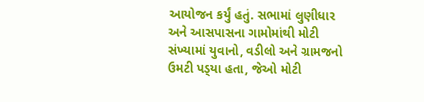આયોજન કર્યું હતું. સભામાં લુણીધાર અને આસપાસના ગામોમાંથી મોટી સંખ્યામાં યુવાનો, વડીલો અને ગ્રામજનો ઉમટી પડ્‌યા હતા, જેઓ મોટી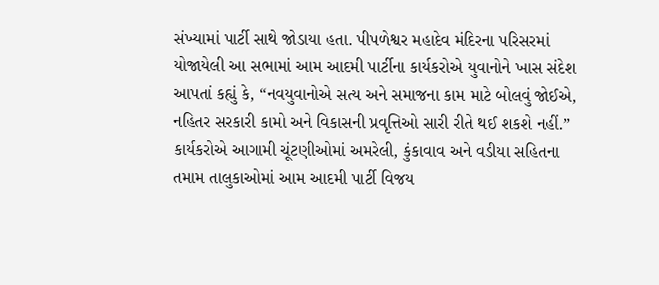સંખ્યામાં પાર્ટી સાથે જોડાયા હતા. પીપળેશ્વર મહાદેવ મંદિરના પરિસરમાં યોજાયેલી આ સભામાં આમ આદમી પાર્ટીના કાર્યકરોએ યુવાનોને ખાસ સંદેશ આપતાં કહ્યું કે, “નવયુવાનોએ સત્ય અને સમાજના કામ માટે બોલવું જોઈએ, નહિતર સરકારી કામો અને વિકાસની પ્રવૃત્તિઓ સારી રીતે થઈ શકશે નહીં.” કાર્યકરોએ આગામી ચૂંટણીઓમાં અમરેલી, કુંકાવાવ અને વડીયા સહિતના તમામ તાલુકાઓમાં આમ આદમી પાર્ટી વિજય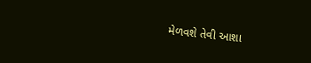મેળવશે તેવી આશા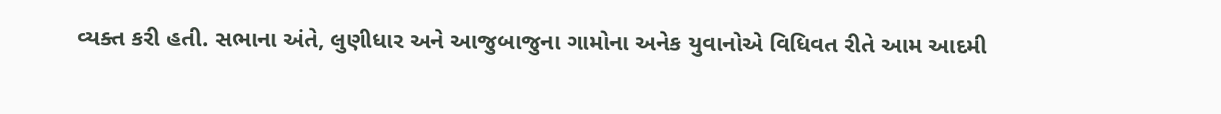વ્યક્ત કરી હતી. સભાના અંતે, લુણીધાર અને આજુબાજુના ગામોના અનેક યુવાનોએ વિધિવત રીતે આમ આદમી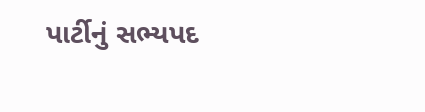પાર્ટીનું સભ્યપદ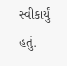સ્વીકાર્યું હતું.